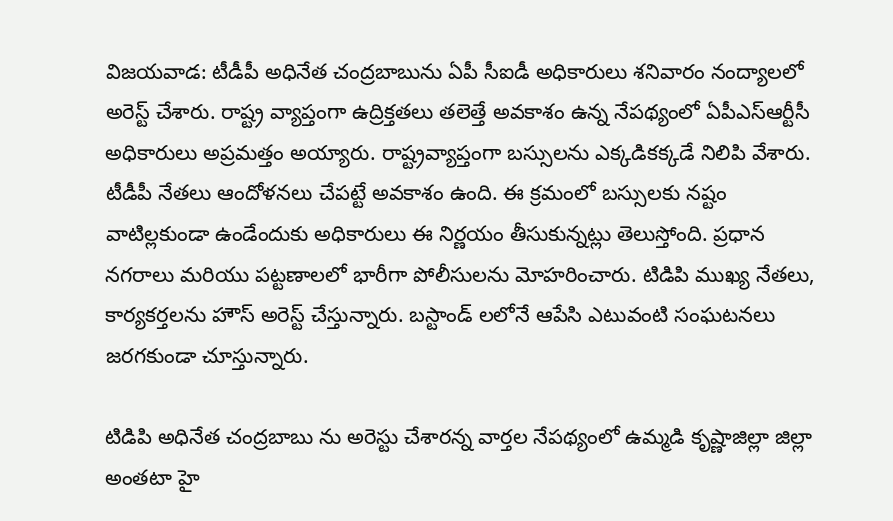విజయవాడ: టీడీపీ అధినేత చంద్రబాబును ఏపీ సీఐడీ అధికారులు శనివారం నంద్యాలలో అరెస్ట్ చేశారు. రాష్ట్ర వ్యాప్తంగా ఉద్రిక్తతలు తలెత్తే అవకాశం ఉన్న నేపథ్యంలో ఏపీఎస్ఆర్టీసీ అధికారులు అప్రమత్తం అయ్యారు. రాష్ట్రవ్యాప్తంగా బస్సులను ఎక్కడికక్కడే నిలిపి వేశారు. టీడీపీ నేతలు ఆందోళనలు చేపట్టే అవకాశం ఉంది. ఈ క్రమంలో బస్సులకు నష్టం వాటిల్లకుండా ఉండేందుకు అధికారులు ఈ నిర్ణయం తీసుకున్నట్లు తెలుస్తోంది. ప్రధాన నగరాలు మరియు పట్టణాలలో భారీగా పోలీసులను మోహరించారు. టిడిపి ముఖ్య నేతలు, కార్యకర్తలను హౌస్ అరెస్ట్ చేస్తున్నారు. బస్టాండ్ లలోనే ఆపేసి ఎటువంటి సంఘటనలు జరగకుండా చూస్తున్నారు.

టిడిపి అధినేత చంద్రబాబు ను అరెస్టు చేశారన్న వార్తల నేపథ్యంలో ఉమ్మడి కృష్ణాజిల్లా జిల్లా అంతటా హై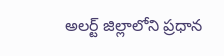అలర్ట్ జిల్లాలోని ప్రధాన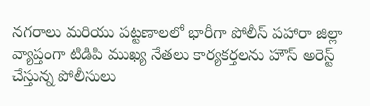నగరాలు మరియు పట్టణాలలో భారీగా పోలీస్ పహారా జిల్లా వ్యాప్తంగా టిడిపి ముఖ్య నేతలు కార్యకర్తలను హౌస్ అరెస్ట్ చేస్తున్న పోలీసులు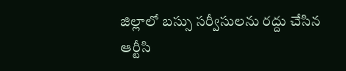జిల్లాలో బస్సు సర్వీసులను రద్దు చేసిన ఆర్టీసి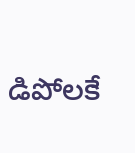డిపోలకే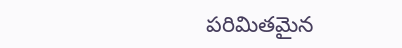పరిమితమైన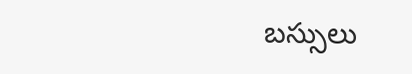బస్సులు